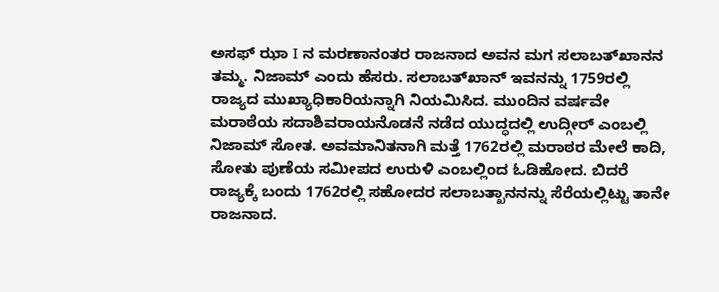ಅಸಫ್ ಝಾ I ನ ಮರಣಾನಂತರ ರಾಜನಾದ ಅವನ ಮಗ ಸಲಾಬತ್‌ಖಾನನ ತಮ್ಮ. ನಿಜಾಮ್ ಎಂದು ಹೆಸರು. ಸಲಾಬತ್‌ಖಾನ್ ಇವನನ್ನು 1759ರಲ್ಲಿ ರಾಜ್ಯದ ಮುಖ್ಯಾಧಿಕಾರಿಯನ್ನಾಗಿ ನಿಯಮಿಸಿದ. ಮುಂದಿನ ವರ್ಷವೇ ಮರಾಠೆಯ ಸದಾಶಿವರಾಯನೊಡನೆ ನಡೆದ ಯುದ್ಧದಲ್ಲಿ ಉದ್ಗೀರ್ ಎಂಬಲ್ಲಿ ನಿಜಾಮ್ ಸೋತ. ಅವಮಾನಿತನಾಗಿ ಮತ್ತೆ 1762ರಲ್ಲಿ ಮರಾಠರ ಮೇಲೆ ಕಾದಿ, ಸೋತು ಪುಣೆಯ ಸಮೀಪದ ಉರುಳಿ ಎಂಬಲ್ಲಿಂದ ಓಡಿಹೋದ. ಬಿದರೆ ರಾಜ್ಯಕ್ಕೆ ಬಂದು 1762ರಲ್ಲಿ ಸಹೋದರ ಸಲಾಬತ್ಖಾನನನ್ನು ಸೆರೆಯಲ್ಲಿಟ್ಟು ತಾನೇ ರಾಜನಾದ.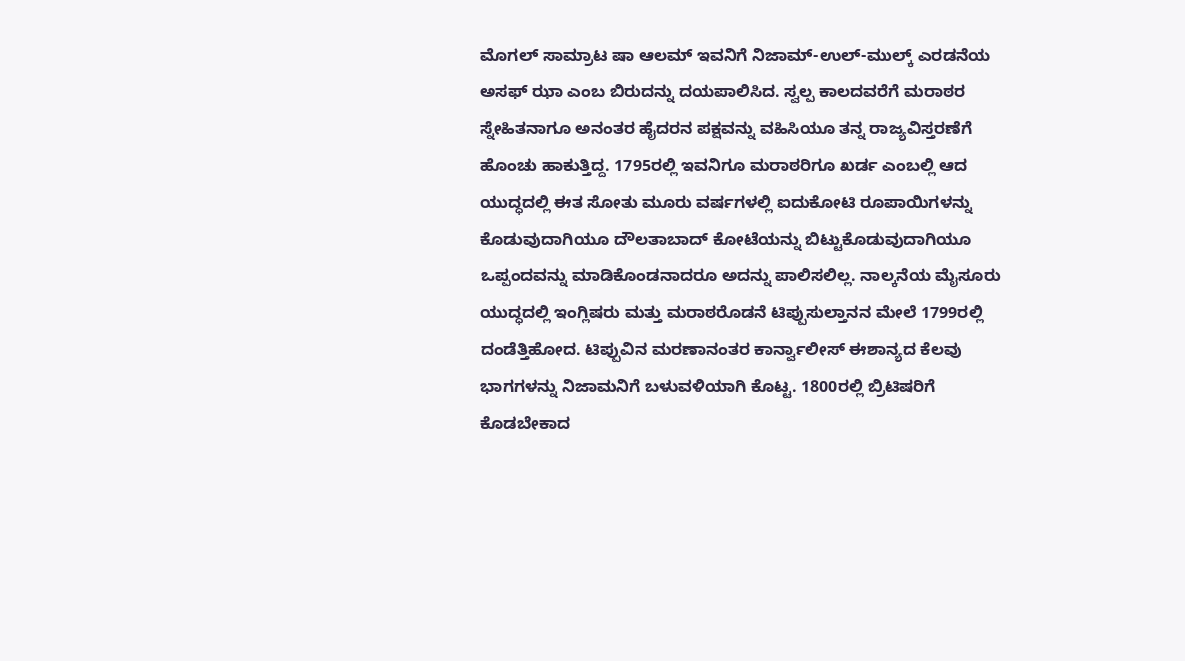ಮೊಗಲ್ ಸಾಮ್ರಾಟ ಷಾ ಆಲಮ್ ಇವನಿಗೆ ನಿಜಾಮ್-ಉಲ್-ಮುಲ್ಕ್‌ ಎರಡನೆಯ ಅಸಫ್ ಝಾ ಎಂಬ ಬಿರುದನ್ನು ದಯಪಾಲಿಸಿದ. ಸ್ವಲ್ಪ ಕಾಲದವರೆಗೆ ಮರಾಠರ ಸ್ನೇಹಿತನಾಗೂ ಅನಂತರ ಹೈದರನ ಪಕ್ಷವನ್ನು ವಹಿಸಿಯೂ ತನ್ನ ರಾಜ್ಯವಿಸ್ತರಣೆಗೆ ಹೊಂಚು ಹಾಕುತ್ತಿದ್ದ. 1795ರಲ್ಲಿ ಇವನಿಗೂ ಮರಾಠರಿಗೂ ಖರ್ಡ ಎಂಬಲ್ಲಿ ಆದ ಯುದ್ಧದಲ್ಲಿ ಈತ ಸೋತು ಮೂರು ವರ್ಷಗಳಲ್ಲಿ ಐದುಕೋಟಿ ರೂಪಾಯಿಗಳನ್ನು ಕೊಡುವುದಾಗಿಯೂ ದೌಲತಾಬಾದ್ ಕೋಟೆಯನ್ನು ಬಿಟ್ಟುಕೊಡುವುದಾಗಿಯೂ ಒಪ್ಪಂದವನ್ನು ಮಾಡಿಕೊಂಡನಾದರೂ ಅದನ್ನು ಪಾಲಿಸಲಿಲ್ಲ. ನಾಲ್ಕನೆಯ ಮೈಸೂರು ಯುದ್ಧದಲ್ಲಿ ಇಂಗ್ಲಿಷರು ಮತ್ತು ಮರಾಠರೊಡನೆ ಟಿಪ್ಪುಸುಲ್ತಾನನ ಮೇಲೆ 1799ರಲ್ಲಿ ದಂಡೆತ್ತಿಹೋದ. ಟಿಪ್ಪುವಿನ ಮರಣಾನಂತರ ಕಾರ್ನ್ವಾಲೀಸ್ ಈಶಾನ್ಯದ ಕೆಲವು ಭಾಗಗಳನ್ನು ನಿಜಾಮನಿಗೆ ಬಳುವಳಿಯಾಗಿ ಕೊಟ್ಟ. 1800ರಲ್ಲಿ ಬ್ರಿಟಿಷರಿಗೆ ಕೊಡಬೇಕಾದ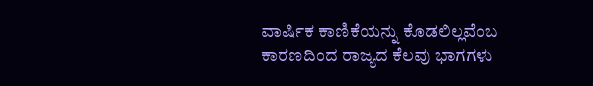ವಾರ್ಷಿಕ ಕಾಣಿಕೆಯನ್ನು ಕೊಡಲಿಲ್ಲವೆಂಬ ಕಾರಣದಿಂದ ರಾಜ್ಯದ ಕೆಲವು ಭಾಗಗಳು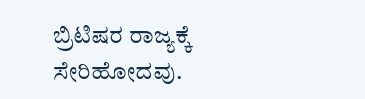ಬ್ರಿಟಿಷರ ರಾಜ್ಯಕ್ಕೆ ಸೇರಿಹೋದವು.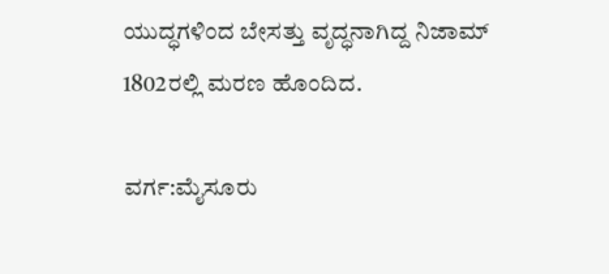ಯುದ್ಧಗಳಿಂದ ಬೇಸತ್ತು ವೃದ್ಧನಾಗಿದ್ದ ನಿಜಾಮ್ 1802ರಲ್ಲಿ ಮರಣ ಹೊಂದಿದ.

ವರ್ಗ:ಮೈಸೂರು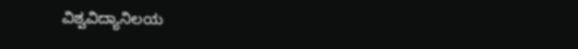ವಿಶ್ವವಿದ್ಯಾನಿಲಯ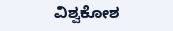ವಿಶ್ವಕೋಶ